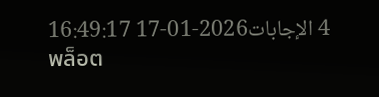4 الإجابات2026-01-17 16:49:17
พล็อต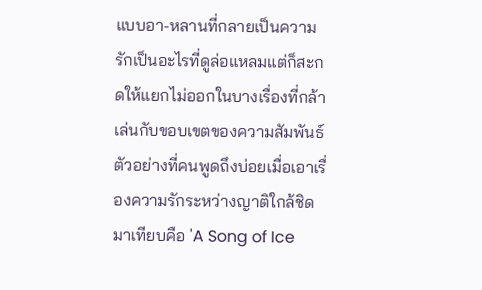แบบอา-หลานที่กลายเป็นความรักเป็นอะไรที่ดูล่อแหลมแต่ก็สะกดให้แยกไม่ออกในบางเรื่องที่กล้าเล่นกับขอบเขตของความสัมพันธ์ ตัวอย่างที่คนพูดถึงบ่อยเมื่อเอาเรื่องความรักระหว่างญาติใกล้ชิดมาเทียบคือ 'A Song of Ice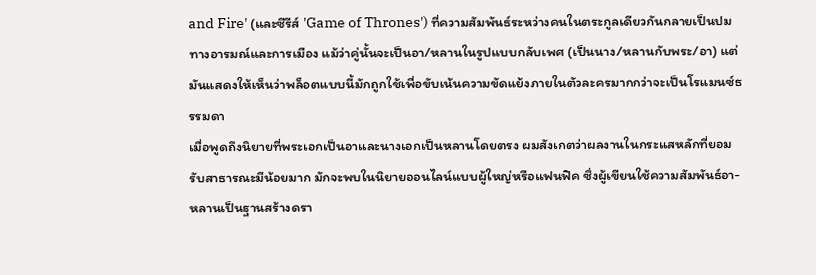and Fire' (และซีรีส์ 'Game of Thrones') ที่ความสัมพันธ์ระหว่างคนในตระกูลเดียวกันกลายเป็นปมทางอารมณ์และการเมือง แม้ว่าคู่นั้นจะเป็นอา/หลานในรูปแบบกลับเพศ (เป็นนาง/หลานกับพระ/อา) แต่มันแสดงให้เห็นว่าพล็อตแบบนี้มักถูกใช้เพื่อขับเน้นความขัดแย้งภายในตัวละครมากกว่าจะเป็นโรแมนซ์ธรรมดา
เมื่อพูดถึงนิยายที่พระเอกเป็นอาและนางเอกเป็นหลานโดยตรง ผมสังเกตว่าผลงานในกระแสหลักที่ยอมรับสาธารณะมีน้อยมาก มักจะพบในนิยายออนไลน์แบบผู้ใหญ่หรือแฟนฟิค ซึ่งผู้เขียนใช้ความสัมพันธ์อา-หลานเป็นฐานสร้างดรา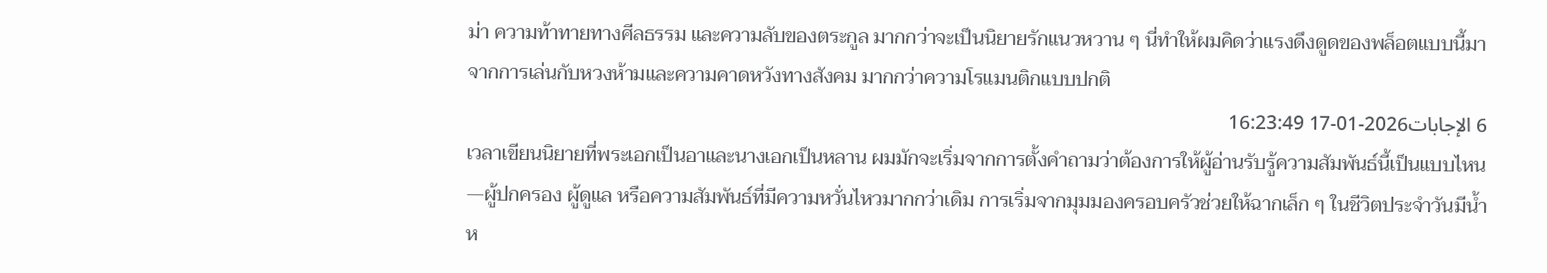ม่า ความท้าทายทางศีลธรรม และความลับของตระกูล มากกว่าจะเป็นนิยายรักแนวหวาน ๆ นี่ทำให้ผมคิดว่าแรงดึงดูดของพล็อตแบบนี้มาจากการเล่นกับหวงห้ามและความคาดหวังทางสังคม มากกว่าความโรแมนติกแบบปกติ
6 الإجابات2026-01-17 16:23:49
เวลาเขียนนิยายที่พระเอกเป็นอาและนางเอกเป็นหลาน ผมมักจะเริ่มจากการตั้งคำถามว่าต้องการให้ผู้อ่านรับรู้ความสัมพันธ์นี้เป็นแบบไหน—ผู้ปกครอง ผู้ดูแล หรือความสัมพันธ์ที่มีความหวั่นไหวมากกว่าเดิม การเริ่มจากมุมมองครอบครัวช่วยให้ฉากเล็ก ๆ ในชีวิตประจำวันมีน้ำห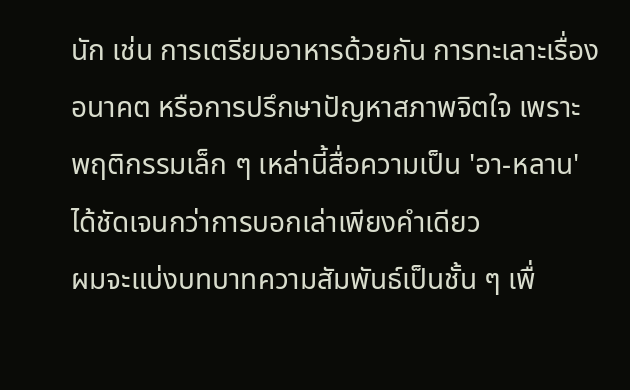นัก เช่น การเตรียมอาหารด้วยกัน การทะเลาะเรื่องอนาคต หรือการปรึกษาปัญหาสภาพจิตใจ เพราะพฤติกรรมเล็ก ๆ เหล่านี้สื่อความเป็น 'อา-หลาน' ได้ชัดเจนกว่าการบอกเล่าเพียงคำเดียว
ผมจะแบ่งบทบาทความสัมพันธ์เป็นชั้น ๆ เพื่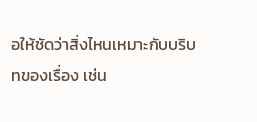อให้ชัดว่าสิ่งไหนเหมาะกับบริบทของเรื่อง เช่น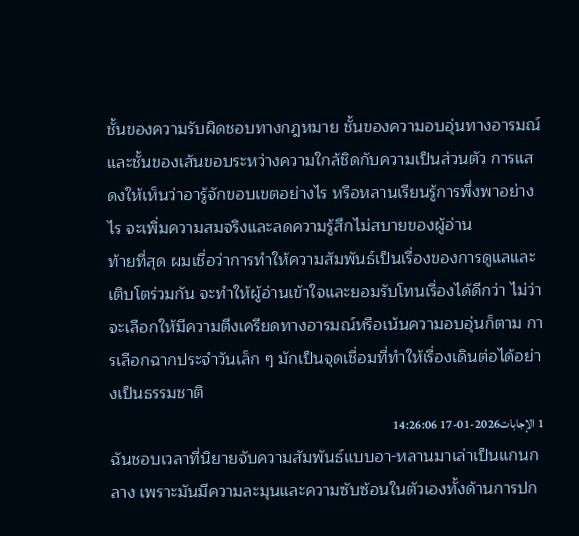ชั้นของความรับผิดชอบทางกฎหมาย ชั้นของความอบอุ่นทางอารมณ์ และชั้นของเส้นขอบระหว่างความใกล้ชิดกับความเป็นส่วนตัว การแสดงให้เห็นว่าอารู้จักขอบเขตอย่างไร หรือหลานเรียนรู้การพึ่งพาอย่างไร จะเพิ่มความสมจริงและลดความรู้สึกไม่สบายของผู้อ่าน
ท้ายที่สุด ผมเชื่อว่าการทำให้ความสัมพันธ์เป็นเรื่องของการดูแลและเติบโตร่วมกัน จะทำให้ผู้อ่านเข้าใจและยอมรับโทนเรื่องได้ดีกว่า ไม่ว่าจะเลือกให้มีความตึงเครียดทางอารมณ์หรือเน้นความอบอุ่นก็ตาม การเลือกฉากประจำวันเล็ก ๆ มักเป็นจุดเชื่อมที่ทำให้เรื่องเดินต่อได้อย่างเป็นธรรมชาติ
1 الإجابات2026-01-17 14:26:06
ฉันชอบเวลาที่นิยายจับความสัมพันธ์แบบอา-หลานมาเล่าเป็นแกนกลาง เพราะมันมีความละมุนและความซับซ้อนในตัวเองทั้งด้านการปก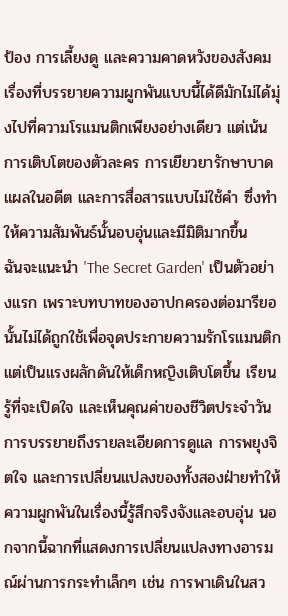ป้อง การเลี้ยงดู และความคาดหวังของสังคม เรื่องที่บรรยายความผูกพันแบบนี้ได้ดีมักไม่ได้มุ่งไปที่ความโรแมนติกเพียงอย่างเดียว แต่เน้นการเติบโตของตัวละคร การเยียวยารักษาบาดแผลในอดีต และการสื่อสารแบบไม่ใช้คำ ซึ่งทำให้ความสัมพันธ์นั้นอบอุ่นและมีมิติมากขึ้น
ฉันจะแนะนำ 'The Secret Garden' เป็นตัวอย่างแรก เพราะบทบาทของอาปกครองต่อมารียอนั้นไม่ได้ถูกใช้เพื่อจุดประกายความรักโรแมนติก แต่เป็นแรงผลักดันให้เด็กหญิงเติบโตขึ้น เรียนรู้ที่จะเปิดใจ และเห็นคุณค่าของชีวิตประจำวัน การบรรยายถึงรายละเอียดการดูแล การพยุงจิตใจ และการเปลี่ยนแปลงของทั้งสองฝ่ายทำให้ความผูกพันในเรื่องนี้รู้สึกจริงจังและอบอุ่น นอกจากนี้ฉากที่แสดงการเปลี่ยนแปลงทางอารมณ์ผ่านการกระทำเล็กๆ เช่น การพาเดินในสว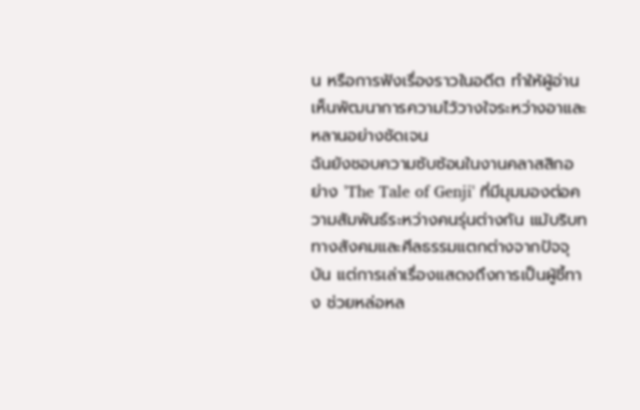น หรือการฟังเรื่องราวในอดีต ทำให้ผู้อ่านเห็นพัฒนาการความไว้วางใจระหว่างอาและหลานอย่างชัดเจน
ฉันยังชอบความซับซ้อนในงานคลาสสิกอย่าง 'The Tale of Genji' ที่มีมุมมองต่อความสัมพันธ์ระหว่างคนรุ่นต่างกัน แม้บริบททางสังคมและศีลธรรมแตกต่างจากปัจจุบัน แต่การเล่าเรื่องแสดงถึงการเป็นผู้ชี้ทาง ช่วยหล่อหล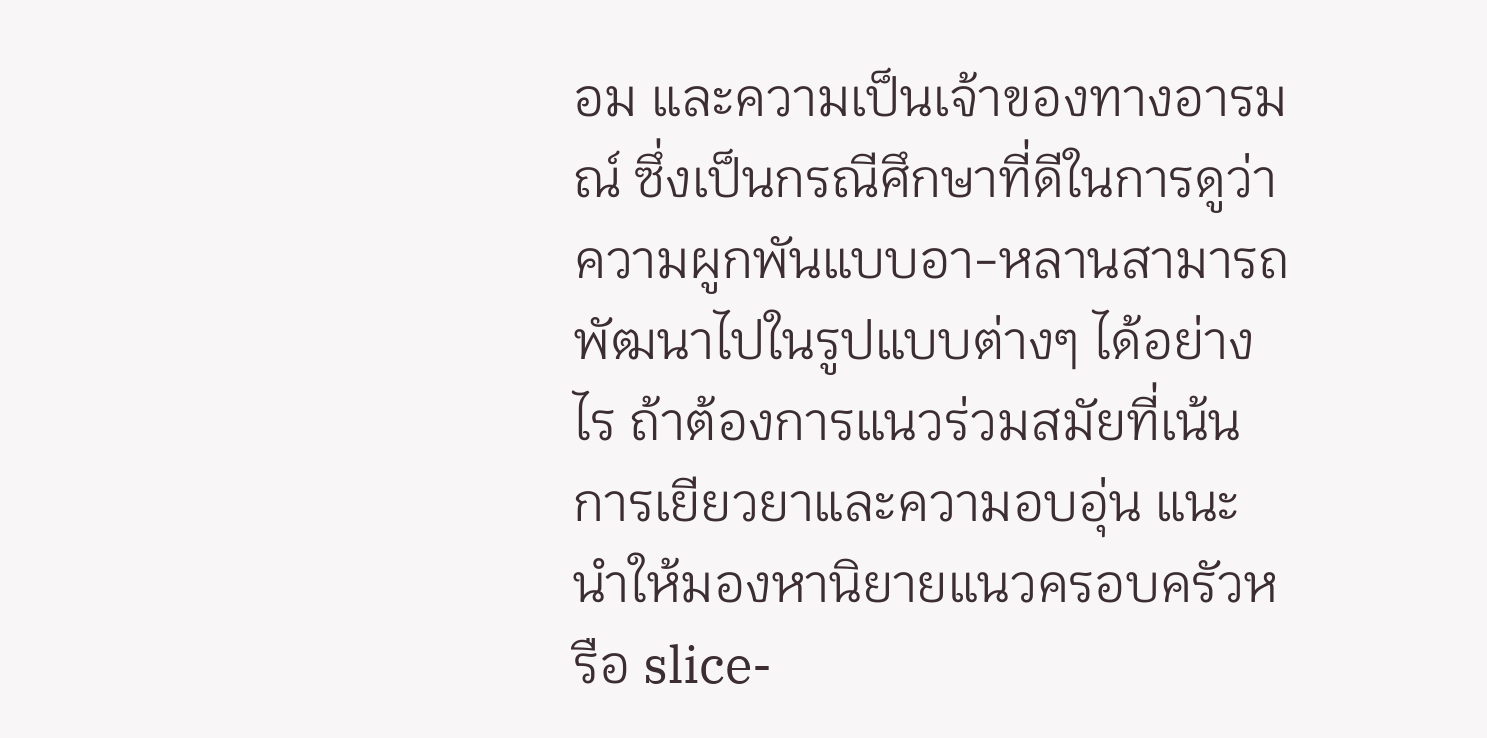อม และความเป็นเจ้าของทางอารมณ์ ซึ่งเป็นกรณีศึกษาที่ดีในการดูว่าความผูกพันแบบอา-หลานสามารถพัฒนาไปในรูปแบบต่างๆ ได้อย่างไร ถ้าต้องการแนวร่วมสมัยที่เน้นการเยียวยาและความอบอุ่น แนะนำให้มองหานิยายแนวครอบครัวหรือ slice-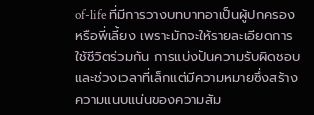of-life ที่มีการวางบทบาทอาเป็นผู้ปกครองหรือพี่เลี้ยง เพราะมักจะให้รายละเอียดการใช้ชีวิตร่วมกัน การแบ่งปันความรับผิดชอบ และช่วงเวลาที่เล็กแต่มีความหมายซึ่งสร้างความแนบแน่นของความสัม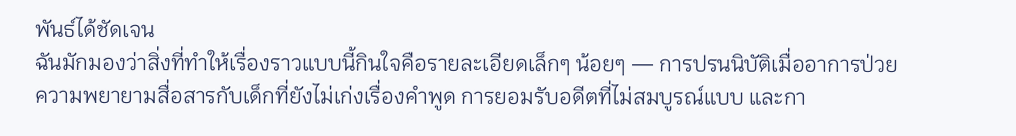พันธ์ได้ชัดเจน
ฉันมักมองว่าสิ่งที่ทำให้เรื่องราวแบบนี้กินใจคือรายละเอียดเล็กๆ น้อยๆ — การปรนนิบัติเมื่ออาการป่วย ความพยายามสื่อสารกับเด็กที่ยังไม่เก่งเรื่องคำพูด การยอมรับอดีตที่ไม่สมบูรณ์แบบ และกา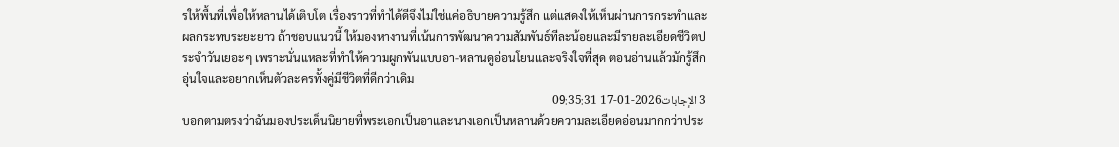รให้พื้นที่เพื่อให้หลานได้เติบโต เรื่องราวที่ทำได้ดีจึงไม่ใช่แค่อธิบายความรู้สึก แต่แสดงให้เห็นผ่านการกระทำและผลกระทบระยะยาว ถ้าชอบแนวนี้ ให้มองหางานที่เน้นการพัฒนาความสัมพันธ์ทีละน้อยและมีรายละเอียดชีวิตประจำวันเยอะๆ เพราะนั่นแหละที่ทำให้ความผูกพันแบบอา-หลานดูอ่อนโยนและจริงใจที่สุด ตอนอ่านแล้วมักรู้สึกอุ่นใจและอยากเห็นตัวละครทั้งคู่มีชีวิตที่ดีกว่าเดิม
3 الإجابات2026-01-17 09:35:31
บอกตามตรงว่าฉันมองประเด็นนิยายที่พระเอกเป็นอาและนางเอกเป็นหลานด้วยความละเอียดอ่อนมากกว่าประ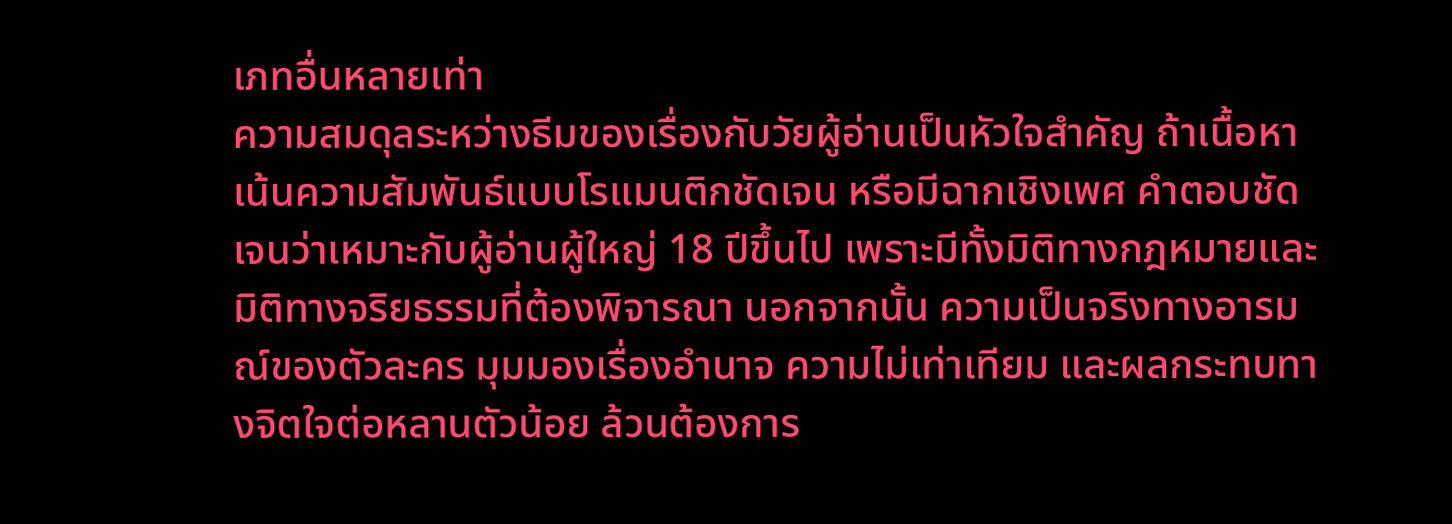เภทอื่นหลายเท่า
ความสมดุลระหว่างธีมของเรื่องกับวัยผู้อ่านเป็นหัวใจสำคัญ ถ้าเนื้อหาเน้นความสัมพันธ์แบบโรแมนติกชัดเจน หรือมีฉากเชิงเพศ คำตอบชัดเจนว่าเหมาะกับผู้อ่านผู้ใหญ่ 18 ปีขึ้นไป เพราะมีทั้งมิติทางกฎหมายและมิติทางจริยธรรมที่ต้องพิจารณา นอกจากนั้น ความเป็นจริงทางอารมณ์ของตัวละคร มุมมองเรื่องอำนาจ ความไม่เท่าเทียม และผลกระทบทางจิตใจต่อหลานตัวน้อย ล้วนต้องการ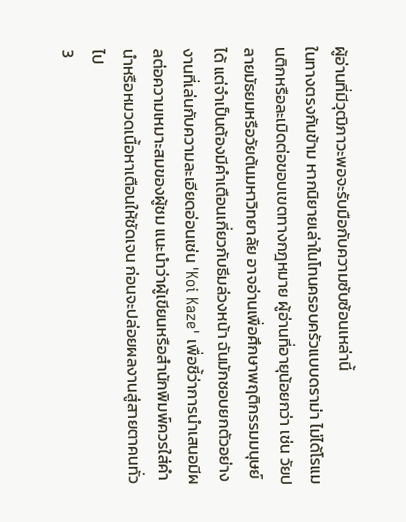ผู้อ่านที่มีวุฒิภาวะพอจะรับมือกับความซับซ้อนเหล่านี้
ในทางตรงกันข้าม หากนิยายเล่าในโทนครอบครัวแบบดราม่า ไม่ได้โรแมนติกหรือละเมิดต่อขอบเขตทางกฎหมาย ผู้อ่านที่อายุน้อยกว่า เช่น วัยปลายมัธยมหรือวัยต้นมหาวิทยาลัย อาจอ่านเพื่อศึกษาพฤติกรรมมนุษย์ได้ แต่จำเป็นต้องมีคำเตือนเกี่ยวกับธีมล่วงหน้า ฉันมักชอบยกตัวอย่างงานที่เล่นกับความละเอียดอ่อนเช่น 'Koi Kaze' เพื่อชี้ว่าการนำเสนอมีผลต่อความเหมาะสมของผู้ชม แนะนำว่าผู้เขียนหรือสำนักพิมพ์ควรใส่คำนำหรือหมวดเนื้อหาเตือนให้ชัดเจน ก่อนจะปล่อยผลงานสู่สายตาคนทั่วไป
3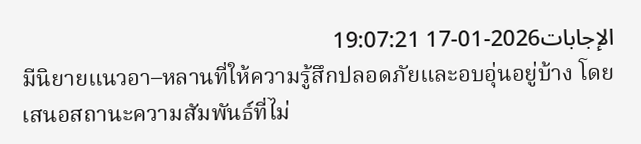الإجابات2026-01-17 19:07:21
มีนิยายแนวอา–หลานที่ให้ความรู้สึกปลอดภัยและอบอุ่นอยู่บ้าง โดยเสนอสถานะความสัมพันธ์ที่ไม่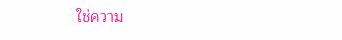ใช่ความ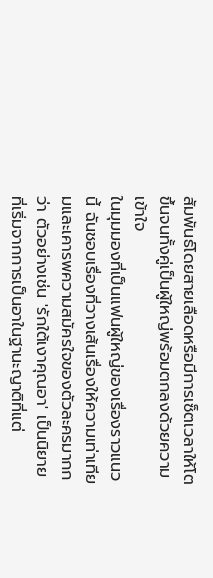สัมพันธ์โดยสายเลือดหรือมีการเซ็ตเวลาให้โตขึ้นจนทั้งคู่เป็นผู้ใหญ่พร้อมตกลงด้วยความเข้าใจ
ในมุมมองที่เป็นแฟนผู้ใหญ่ของเรื่องราวแนวนี้ ฉันชอบเรื่องที่วางเส้นเรื่องให้ความเท่าเทียมและเคารพความสมัครใจของตัวละครมากกว่า ตัวอย่างเช่น 'รักใต้เงาคุณอา' เป็นนิยายที่เริ่มจากการเป็นอาในฐานะญาติที่แต่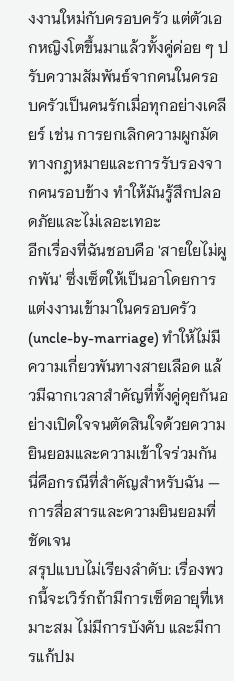งงานใหม่กับครอบครัว แต่ตัวเอกหญิงโตขึ้นมาแล้วทั้งคู่ค่อย ๆ ปรับความสัมพันธ์จากคนในครอบครัวเป็นคนรักเมื่อทุกอย่างเคลียร์ เช่น การยกเลิกความผูกมัดทางกฎหมายและการรับรองจากคนรอบข้าง ทำให้มันรู้สึกปลอดภัยและไม่เลอะเทอะ
อีกเรื่องที่ฉันชอบคือ 'สายใยไม่ผูกพัน' ซึ่งเซ็ตให้เป็นอาโดยการแต่งงานเข้ามาในครอบครัว (uncle-by-marriage) ทำให้ไม่มีความเกี่ยวพันทางสายเลือด แล้วมีฉากเวลาสำคัญที่ทั้งคู่คุยกันอย่างเปิดใจจนตัดสินใจด้วยความยินยอมและความเข้าใจร่วมกัน นี่คือกรณีที่สำคัญสำหรับฉัน — การสื่อสารและความยินยอมที่ชัดเจน
สรุปแบบไม่เรียงลำดับ: เรื่องพวกนี้จะเวิร์กถ้ามีการเซ็ตอายุที่เหมาะสม ไม่มีการบังคับ และมีการแก้ปม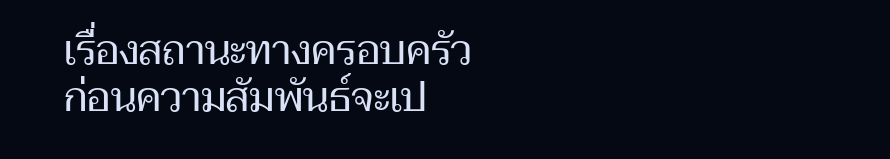เรื่องสถานะทางครอบครัวก่อนความสัมพันธ์จะเป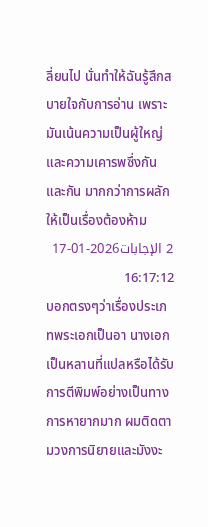ลี่ยนไป นั่นทำให้ฉันรู้สึกสบายใจกับการอ่าน เพราะมันเน้นความเป็นผู้ใหญ่และความเคารพซึ่งกันและกัน มากกว่าการผลักให้เป็นเรื่องต้องห้าม
2 الإجابات2026-01-17 16:17:12
บอกตรงๆว่าเรื่องประเภทพระเอกเป็นอา นางเอกเป็นหลานที่แปลหรือได้รับการตีพิมพ์อย่างเป็นทางการหายากมาก ผมติดตามวงการนิยายและมังงะ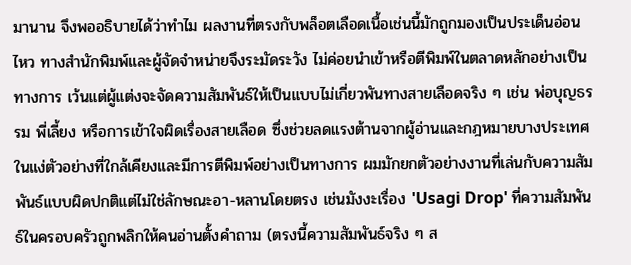มานาน จึงพออธิบายได้ว่าทำไม ผลงานที่ตรงกับพล็อตเลือดเนื้อเช่นนี้มักถูกมองเป็นประเด็นอ่อนไหว ทางสำนักพิมพ์และผู้จัดจำหน่ายจึงระมัดระวัง ไม่ค่อยนำเข้าหรือตีพิมพ์ในตลาดหลักอย่างเป็นทางการ เว้นแต่ผู้แต่งจะจัดความสัมพันธ์ให้เป็นแบบไม่เกี่ยวพันทางสายเลือดจริง ๆ เช่น พ่อบุญธรรม พี่เลี้ยง หรือการเข้าใจผิดเรื่องสายเลือด ซึ่งช่วยลดแรงต้านจากผู้อ่านและกฎหมายบางประเทศ ในแง่ตัวอย่างที่ใกล้เคียงและมีการตีพิมพ์อย่างเป็นทางการ ผมมักยกตัวอย่างงานที่เล่นกับความสัมพันธ์แบบผิดปกติแต่ไม่ใช่ลักษณะอา-หลานโดยตรง เช่นมังงะเรื่อง 'Usagi Drop' ที่ความสัมพันธ์ในครอบครัวถูกพลิกให้คนอ่านตั้งคำถาม (ตรงนี้ความสัมพันธ์จริง ๆ ส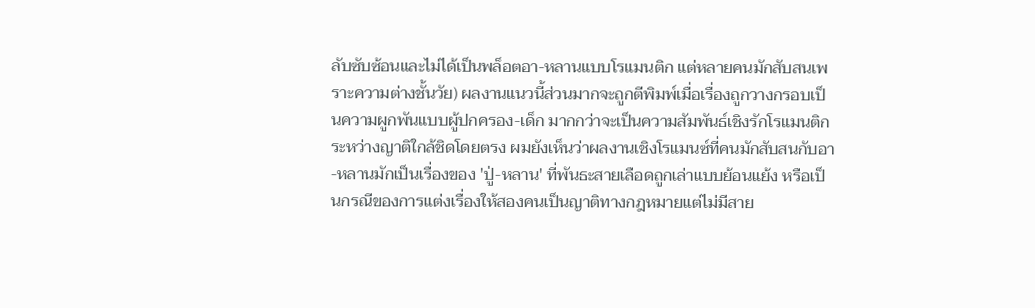ลับซับซ้อนและไม่ได้เป็นพล็อตอา-หลานแบบโรแมนติก แต่หลายคนมักสับสนเพราะความต่างชั้นวัย) ผลงานแนวนี้ส่วนมากจะถูกตีพิมพ์เมื่อเรื่องถูกวางกรอบเป็นความผูกพันแบบผู้ปกครอง-เด็ก มากกว่าจะเป็นความสัมพันธ์เชิงรักโรแมนติกระหว่างญาติใกล้ชิดโดยตรง ผมยังเห็นว่าผลงานเชิงโรแมนซ์ที่คนมักสับสนกับอา-หลานมักเป็นเรื่องของ 'ปู่-หลาน' ที่พันธะสายเลือดถูกเล่าแบบย้อนแย้ง หรือเป็นกรณีของการแต่งเรื่องให้สองคนเป็นญาติทางกฎหมายแต่ไม่มีสาย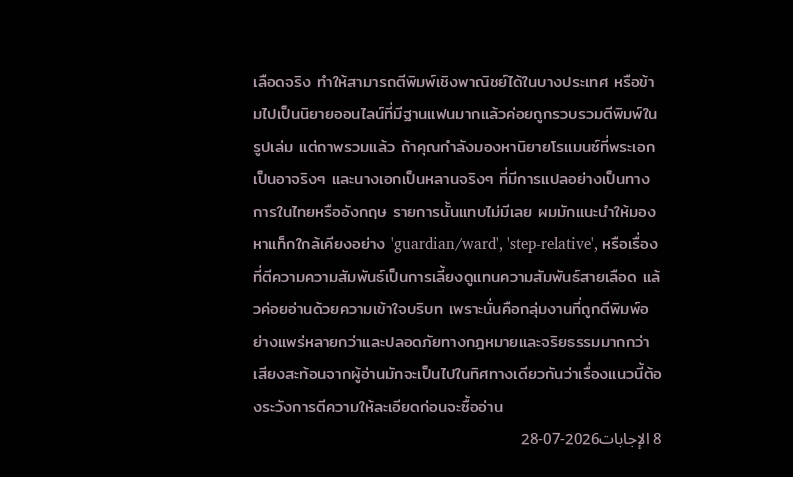เลือดจริง ทำให้สามารถตีพิมพ์เชิงพาณิชย์ได้ในบางประเทศ หรือข้ามไปเป็นนิยายออนไลน์ที่มีฐานแฟนมากแล้วค่อยถูกรวบรวมตีพิมพ์ในรูปเล่ม แต่ถาพรวมแล้ว ถ้าคุณกำลังมองหานิยายโรแมนซ์ที่พระเอกเป็นอาจริงๆ และนางเอกเป็นหลานจริงๆ ที่มีการแปลอย่างเป็นทางการในไทยหรืออังกฤษ รายการนั้นแทบไม่มีเลย ผมมักแนะนำให้มองหาแท็กใกล้เคียงอย่าง 'guardian/ward', 'step-relative', หรือเรื่องที่ตีความความสัมพันธ์เป็นการเลี้ยงดูแทนความสัมพันธ์สายเลือด แล้วค่อยอ่านด้วยความเข้าใจบริบท เพราะนั่นคือกลุ่มงานที่ถูกตีพิมพ์อย่างแพร่หลายกว่าและปลอดภัยทางกฎหมายและจริยธรรมมากกว่า เสียงสะท้อนจากผู้อ่านมักจะเป็นไปในทิศทางเดียวกันว่าเรื่องแนวนี้ต้องระวังการตีความให้ละเอียดก่อนจะซื้ออ่าน
8 الإجابات2026-07-28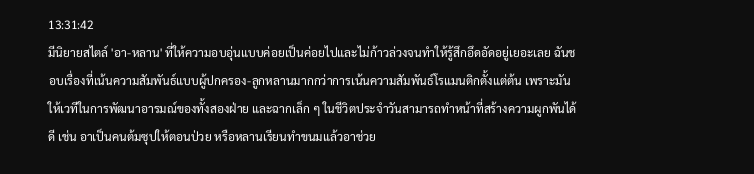13:31:42
มีนิยายสไตล์ 'อา-หลาน' ที่ให้ความอบอุ่นแบบค่อยเป็นค่อยไปและไม่ก้าวล่วงจนทำให้รู้สึกอึดอัดอยู่เยอะเลย ฉันชอบเรื่องที่เน้นความสัมพันธ์แบบผู้ปกครอง-ลูกหลานมากกว่าการเน้นความสัมพันธ์โรแมนติกตั้งแต่ต้น เพราะมันให้เวทีในการพัฒนาอารมณ์ของทั้งสองฝ่าย และฉากเล็ก ๆ ในชีวิตประจำวันสามารถทำหน้าที่สร้างความผูกพันได้ดี เช่น อาเป็นคนต้มซุปให้ตอนป่วย หรือหลานเรียนทำขนมแล้วอาช่วย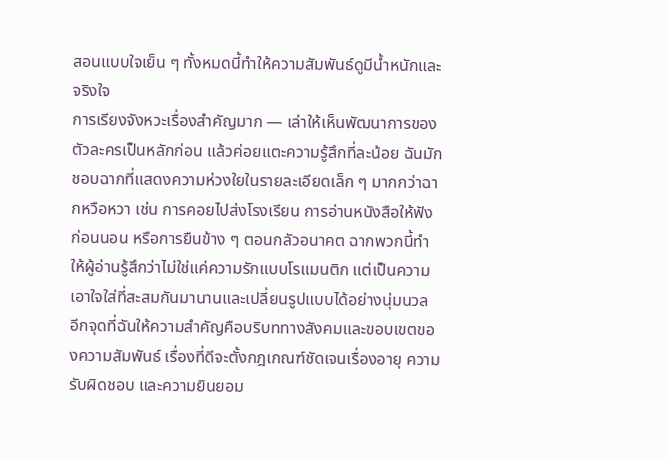สอนแบบใจเย็น ๆ ทั้งหมดนี้ทำให้ความสัมพันธ์ดูมีน้ำหนักและจริงใจ
การเรียงจังหวะเรื่องสำคัญมาก — เล่าให้เห็นพัฒนาการของตัวละครเป็นหลักก่อน แล้วค่อยแตะความรู้สึกที่ละน้อย ฉันมักชอบฉากที่แสดงความห่วงใยในรายละเอียดเล็ก ๆ มากกว่าฉากหวือหวา เช่น การคอยไปส่งโรงเรียน การอ่านหนังสือให้ฟังก่อนนอน หรือการยืนข้าง ๆ ตอนกลัวอนาคต ฉากพวกนี้ทำให้ผู้อ่านรู้สึกว่าไม่ใช่แค่ความรักแบบโรแมนติก แต่เป็นความเอาใจใส่ที่สะสมกันมานานและเปลี่ยนรูปแบบได้อย่างนุ่มนวล
อีกจุดที่ฉันให้ความสำคัญคือบริบททางสังคมและขอบเขตของความสัมพันธ์ เรื่องที่ดีจะตั้งกฎเกณฑ์ชัดเจนเรื่องอายุ ความรับผิดชอบ และความยินยอม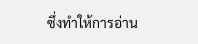ซึ่งทำให้การอ่าน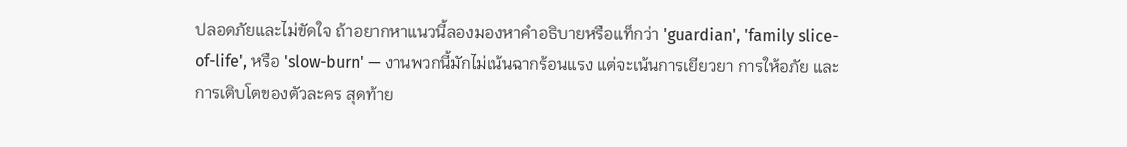ปลอดภัยและไม่ขัดใจ ถ้าอยากหาแนวนี้ลองมองหาคำอธิบายหรือแท็กว่า 'guardian', 'family slice-of-life', หรือ 'slow-burn' — งานพวกนี้มักไม่เน้นฉากร้อนแรง แต่จะเน้นการเยียวยา การให้อภัย และการเติบโตของตัวละคร สุดท้าย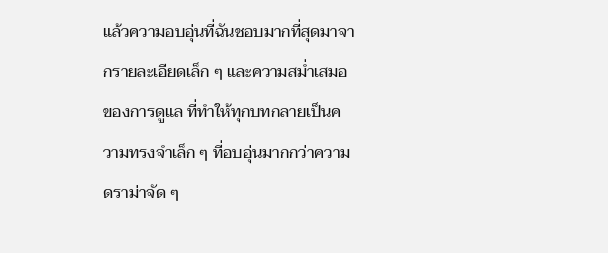แล้วความอบอุ่นที่ฉันชอบมากที่สุดมาจากรายละเอียดเล็ก ๆ และความสม่ำเสมอของการดูแล ที่ทำให้ทุกบทกลายเป็นความทรงจำเล็ก ๆ ที่อบอุ่นมากกว่าความดราม่าจัด ๆ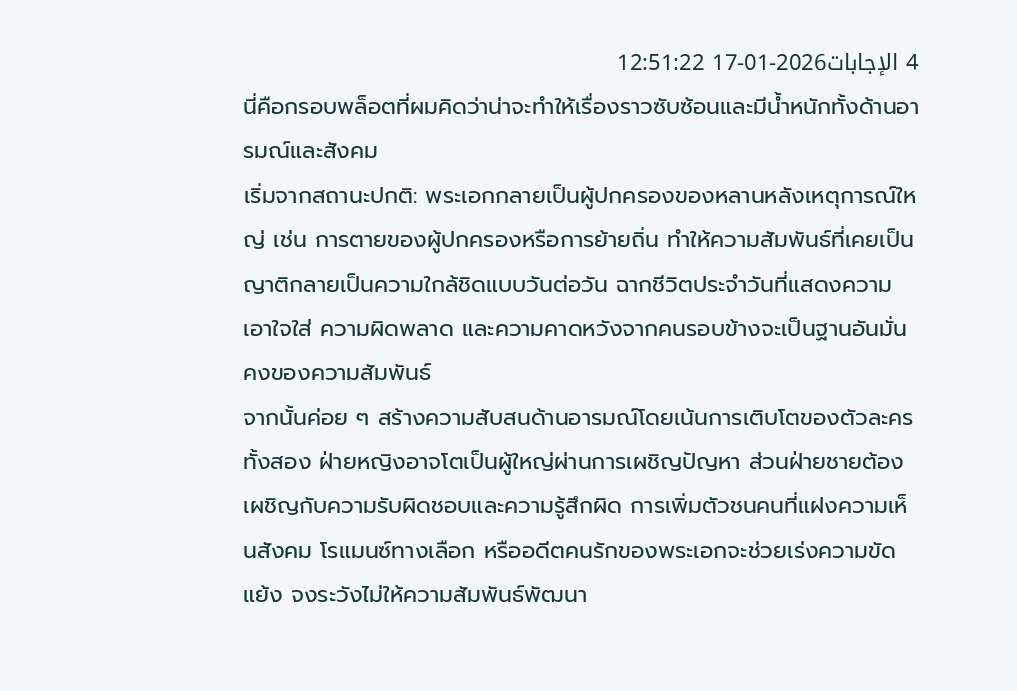4 الإجابات2026-01-17 12:51:22
นี่คือกรอบพล็อตที่ผมคิดว่าน่าจะทำให้เรื่องราวซับซ้อนและมีน้ำหนักทั้งด้านอารมณ์และสังคม
เริ่มจากสถานะปกติ: พระเอกกลายเป็นผู้ปกครองของหลานหลังเหตุการณ์ใหญ่ เช่น การตายของผู้ปกครองหรือการย้ายถิ่น ทำให้ความสัมพันธ์ที่เคยเป็นญาติกลายเป็นความใกล้ชิดแบบวันต่อวัน ฉากชีวิตประจำวันที่แสดงความเอาใจใส่ ความผิดพลาด และความคาดหวังจากคนรอบข้างจะเป็นฐานอันมั่นคงของความสัมพันธ์
จากนั้นค่อย ๆ สร้างความสับสนด้านอารมณ์โดยเน้นการเติบโตของตัวละครทั้งสอง ฝ่ายหญิงอาจโตเป็นผู้ใหญ่ผ่านการเผชิญปัญหา ส่วนฝ่ายชายต้องเผชิญกับความรับผิดชอบและความรู้สึกผิด การเพิ่มตัวชนคนที่แฝงความเห็นสังคม โรแมนซ์ทางเลือก หรืออดีตคนรักของพระเอกจะช่วยเร่งความขัดแย้ง จงระวังไม่ให้ความสัมพันธ์พัฒนา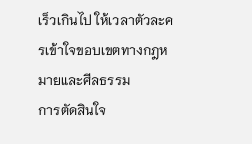เร็วเกินไป ให้เวลาตัวละครเข้าใจขอบเขตทางกฎหมายและศีลธรรม
การตัดสินใจ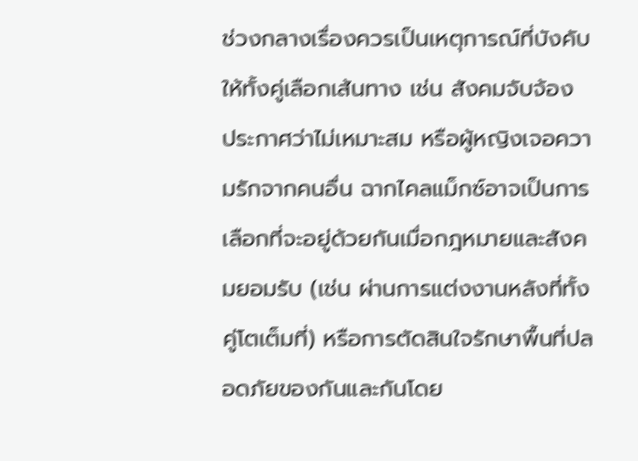ช่วงกลางเรื่องควรเป็นเหตุการณ์ที่บังคับให้ทั้งคู่เลือกเส้นทาง เช่น สังคมจับจ้อง ประกาศว่าไม่เหมาะสม หรือผู้หญิงเจอความรักจากคนอื่น ฉากไคลแม็กซ์อาจเป็นการเลือกที่จะอยู่ด้วยกันเมื่อกฎหมายและสังคมยอมรับ (เช่น ผ่านการแต่งงานหลังที่ทั้งคู่โตเต็มที่) หรือการตัดสินใจรักษาพื้นที่ปลอดภัยของกันและกันโดย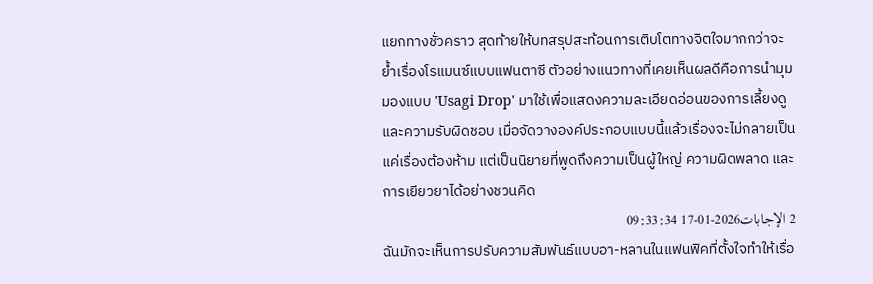แยกทางชั่วคราว สุดท้ายให้บทสรุปสะท้อนการเติบโตทางจิตใจมากกว่าจะย้ำเรื่องโรแมนซ์แบบแฟนตาซี ตัวอย่างแนวทางที่เคยเห็นผลดีคือการนำมุมมองแบบ 'Usagi Drop' มาใช้เพื่อแสดงความละเอียดอ่อนของการเลี้ยงดูและความรับผิดชอบ เมื่อจัดวางองค์ประกอบแบบนี้แล้วเรื่องจะไม่กลายเป็นแค่เรื่องต้องห้าม แต่เป็นนิยายที่พูดถึงความเป็นผู้ใหญ่ ความผิดพลาด และการเยียวยาได้อย่างชวนคิด
2 الإجابات2026-01-17 09:33:34
ฉันมักจะเห็นการปรับความสัมพันธ์แบบอา-หลานในแฟนฟิคที่ตั้งใจทำให้เรื่อ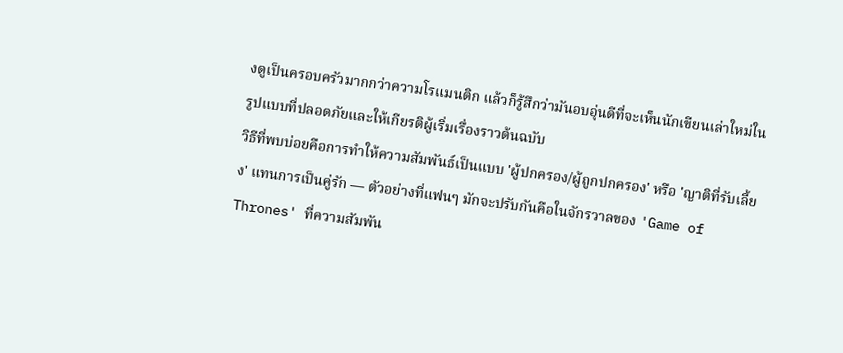งดูเป็นครอบครัวมากกว่าความโรแมนติก แล้วก็รู้สึกว่ามันอบอุ่นดีที่จะเห็นนักเขียนเล่าใหม่ในรูปแบบที่ปลอดภัยและให้เกียรติผู้เริ่มเรื่องราวต้นฉบับ
วิธีที่พบบ่อยคือการทำให้ความสัมพันธ์เป็นแบบ 'ผู้ปกครอง/ผู้ถูกปกครอง' หรือ 'ญาติที่รับเลี้ยง' แทนการเป็นคู่รัก — ตัวอย่างที่แฟนๆ มักจะปรับกันคือในจักรวาลของ 'Game of Thrones' ที่ความสัมพัน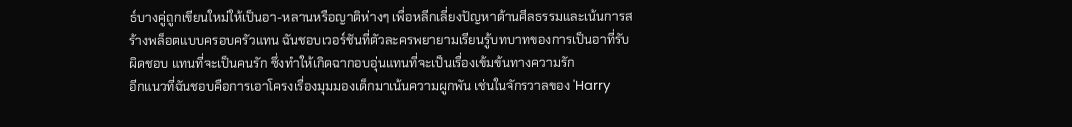ธ์บางคู่ถูกเขียนใหม่ให้เป็นอา-หลานหรือญาติห่างๆ เพื่อหลีกเลี่ยงปัญหาด้านศีลธรรมและเน้นการสร้างพล็อตแบบครอบครัวแทน ฉันชอบเวอร์ชันที่ตัวละครพยายามเรียนรู้บทบาทของการเป็นอาที่รับผิดชอบ แทนที่จะเป็นคนรัก ซึ่งทำให้เกิดฉากอบอุ่นแทนที่จะเป็นเรื่องเข้มข้นทางความรัก
อีกแนวที่ฉันชอบคือการเอาโครงเรื่องมุมมองเด็กมาเน้นความผูกพัน เช่นในจักรวาลของ 'Harry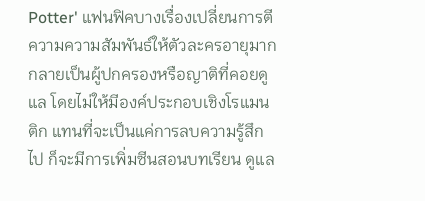Potter' แฟนฟิคบางเรื่องเปลี่ยนการตีความความสัมพันธ์ให้ตัวละครอายุมากกลายเป็นผู้ปกครองหรือญาติที่คอยดูแล โดยไม่ให้มีองค์ประกอบเชิงโรแมนติก แทนที่จะเป็นแค่การลบความรู้สึกไป ก็จะมีการเพิ่มซีนสอนบทเรียน ดูแล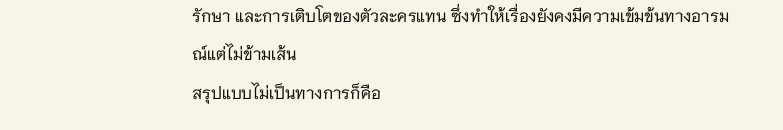รักษา และการเติบโตของตัวละครแทน ซึ่งทำให้เรื่องยังคงมีความเข้มข้นทางอารมณ์แต่ไม่ข้ามเส้น
สรุปแบบไม่เป็นทางการก็คือ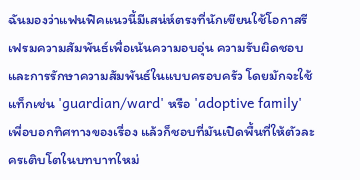ฉันมองว่าแฟนฟิคแนวนี้มีเสน่ห์ตรงที่นักเขียนใช้โอกาสรีเฟรมความสัมพันธ์เพื่อเน้นความอบอุ่น ความรับผิดชอบ และการรักษาความสัมพันธ์ในแบบครอบครัว โดยมักจะใช้แท็กเช่น 'guardian/ward' หรือ 'adoptive family' เพื่อบอกทิศทางของเรื่อง แล้วก็ชอบที่มันเปิดพื้นที่ให้ตัวละครเติบโตในบทบาทใหม่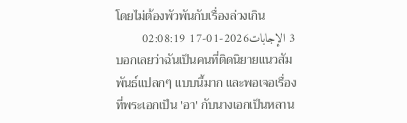โดยไม่ต้องพัวพันกับเรื่องล่วงเกิน
3 الإجابات2026-01-17 02:08:19
บอกเลยว่าฉันเป็นคนที่ติดนิยายแนวสัมพันธ์แปลกๆ แบบนี้มาก และพอเจอเรื่องที่พระเอกเป็น 'อา' กับนางเอกเป็นหลาน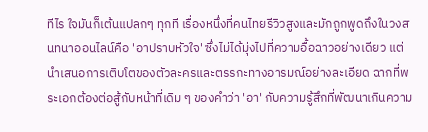ทีไร ใจมันก็เต้นแปลกๆ ทุกที เรื่องหนึ่งที่คนไทยรีวิวสูงและมักถูกพูดถึงในวงสนทนาออนไลน์คือ 'อาปราบหัวใจ' ซึ่งไม่ได้มุ่งไปที่ความอื้อฉาวอย่างเดียว แต่นำเสนอการเติบโตของตัวละครและตรรกะทางอารมณ์อย่างละเอียด ฉากที่พระเอกต้องต่อสู้กับหน้าที่เดิม ๆ ของคำว่า 'อา' กับความรู้สึกที่พัฒนาเกินความ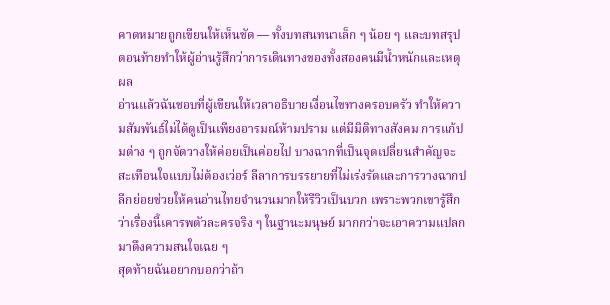คาดหมายถูกเขียนให้เห็นชัด — ทั้งบทสนทนาเล็ก ๆ น้อย ๆ และบทสรุปตอนท้ายทำให้ผู้อ่านรู้สึกว่าการเดินทางของทั้งสองคนมีน้ำหนักและเหตุผล
อ่านแล้วฉันชอบที่ผู้เขียนให้เวลาอธิบายเงื่อนไขทางครอบครัว ทำให้ความสัมพันธ์ไม่ได้ดูเป็นเพียงอารมณ์ห้ามปราม แต่มีมิติทางสังคม การแก้ปมต่าง ๆ ถูกจัดวางให้ค่อยเป็นค่อยไป บางฉากที่เป็นจุดเปลี่ยนสำคัญจะสะเทือนใจแบบไม่ต้องเว่อร์ ลีลาการบรรยายที่ไม่เร่งรัดและการวางฉากปลีกย่อยช่วยให้คนอ่านไทยจำนวนมากให้รีวิวเป็นบวก เพราะพวกเขารู้สึกว่าเรื่องนี้เคารพตัวละครจริง ๆ ในฐานะมนุษย์ มากกว่าจะเอาความแปลกมาดึงความสนใจเฉย ๆ
สุดท้ายฉันอยากบอกว่าถ้า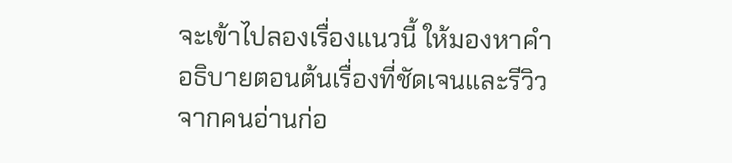จะเข้าไปลองเรื่องแนวนี้ ให้มองหาคำอธิบายตอนต้นเรื่องที่ชัดเจนและรีวิวจากคนอ่านก่อ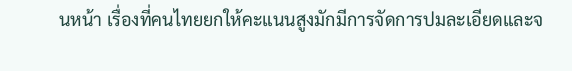นหน้า เรื่องที่คนไทยยกให้คะแนนสูงมักมีการจัดการปมละเอียดและจ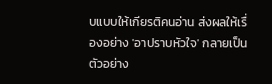บแบบให้เกียรติคนอ่าน ส่งผลให้เรื่องอย่าง 'อาปราบหัวใจ' กลายเป็นตัวอย่าง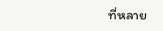ที่หลาย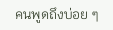คนพูดถึงบ่อย ๆ